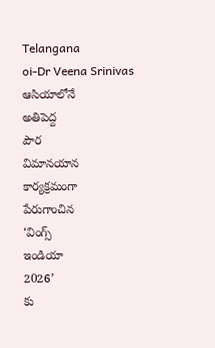Telangana
oi-Dr Veena Srinivas
ఆసియాలోనే
అతిపెద్ద
పౌర
విమానయాన
కార్యక్రమంగా
పేరుగాంచిన
‘వింగ్స్
ఇండియా
2026’
కు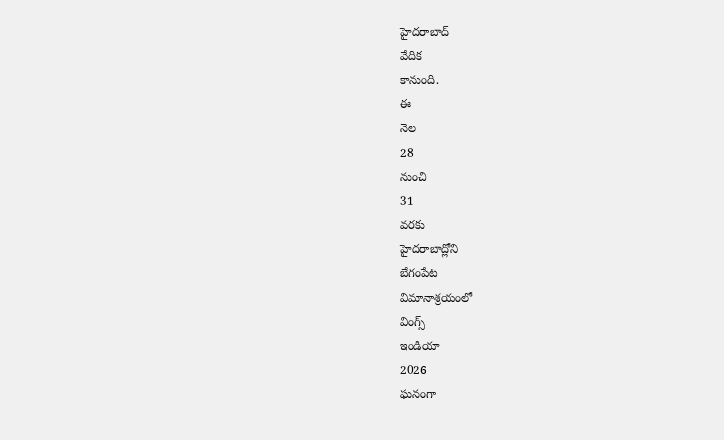హైదరాబాద్
వేదిక
కానుంది.
ఈ
నెల
28
నుంచి
31
వరకు
హైదరాబాద్లోని
బేగంపేట
విమానాశ్రయంలో
వింగ్స్
ఇండియా
2026
ఘనంగా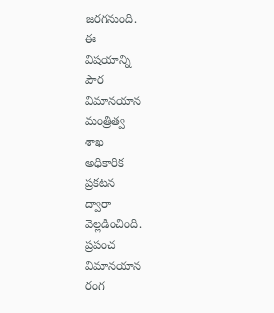జరగనుంది.
ఈ
విషయాన్ని
పౌర
విమానయాన
మంత్రిత్వ
శాఖ
అధికారిక
ప్రకటన
ద్వారా
వెల్లడించింది.
ప్రపంచ
విమానయాన
రంగ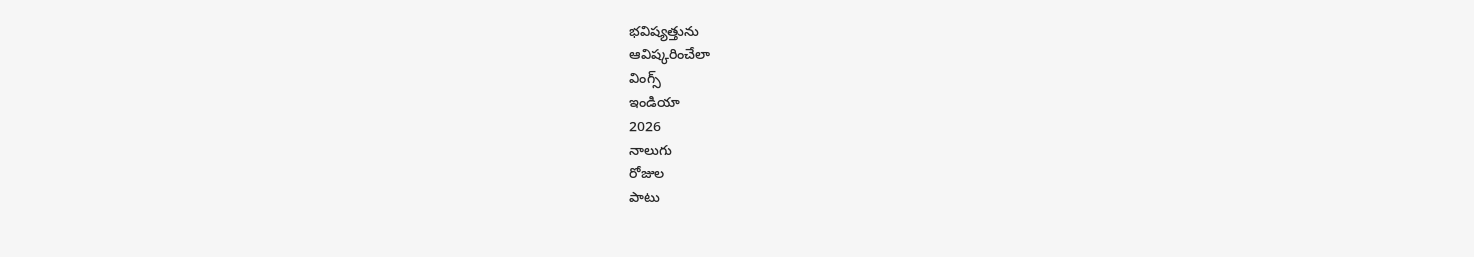భవిష్యత్తును
ఆవిష్కరించేలా
వింగ్స్
ఇండియా
2026
నాలుగు
రోజుల
పాటు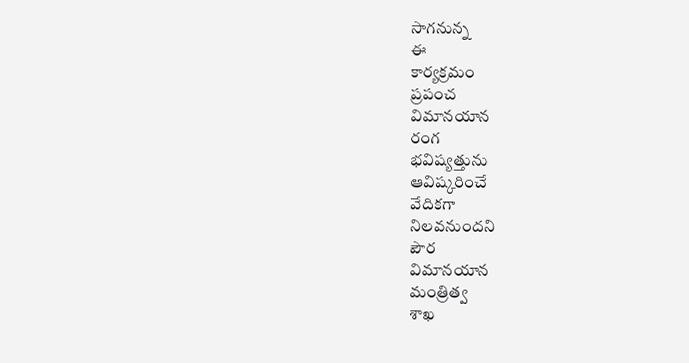సాగనున్న
ఈ
కార్యక్రమం
ప్రపంచ
విమానయాన
రంగ
భవిష్యత్తును
ఆవిష్కరించే
వేదికగా
నిలవనుందని
పౌర
విమానయాన
మంత్రిత్వ
శాఖ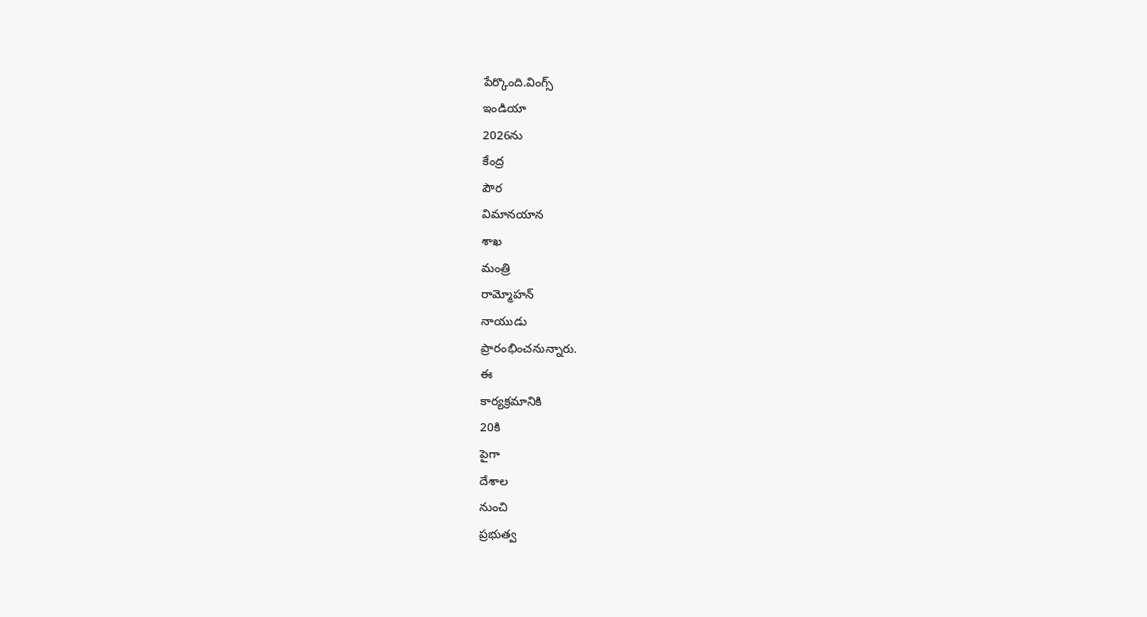పేర్కొంది.వింగ్స్
ఇండియా
2026ను
కేంద్ర
పౌర
విమానయాన
శాఖ
మంత్రి
రామ్మోహన్
నాయుడు
ప్రారంభించనున్నారు.
ఈ
కార్యక్రమానికి
20కి
పైగా
దేశాల
నుంచి
ప్రభుత్వ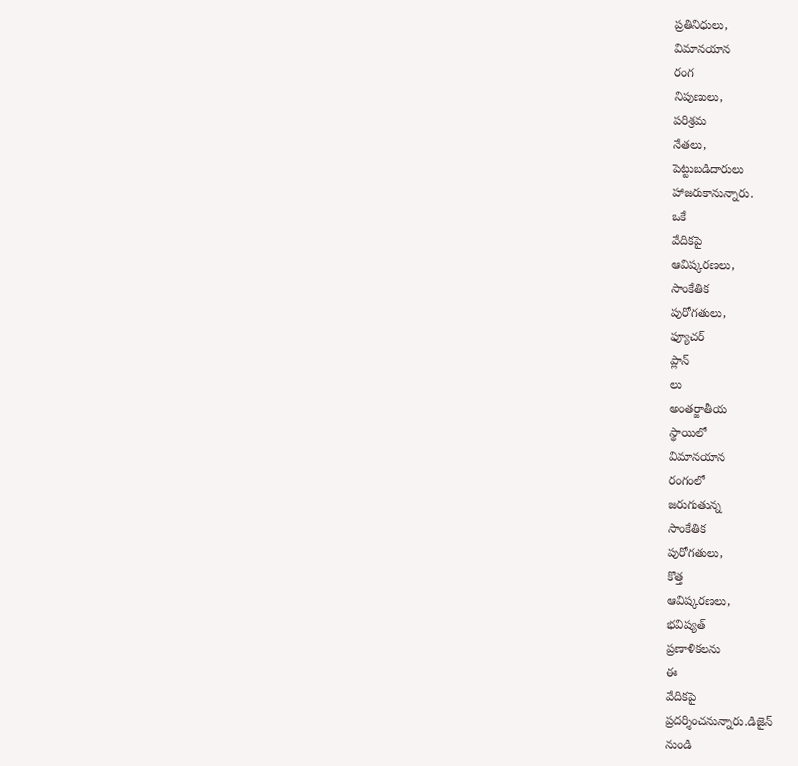ప్రతినిధులు,
విమానయాన
రంగ
నిపుణులు,
పరిశ్రమ
నేతలు,
పెట్టుబడిదారులు
హాజరుకానున్నారు.
ఒకే
వేదికపై
ఆవిష్కరణలు,
సాంకేతిక
పురోగతులు,
ఫ్యూచర్
ప్లాన్
లు
అంతర్జాతీయ
స్థాయిలో
విమానయాన
రంగంలో
జరుగుతున్న
సాంకేతిక
పురోగతులు,
కొత్త
ఆవిష్కరణలు,
భవిష్యత్
ప్రణాళికలను
ఈ
వేదికపై
ప్రదర్శించనున్నారు.డిజైన్
నుండి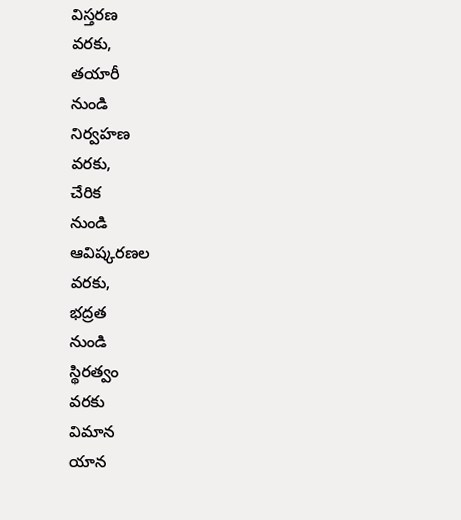విస్తరణ
వరకు,
తయారీ
నుండి
నిర్వహణ
వరకు,
చేరిక
నుండి
ఆవిష్కరణల
వరకు,
భద్రత
నుండి
స్థిరత్వం
వరకు
విమాన
యాన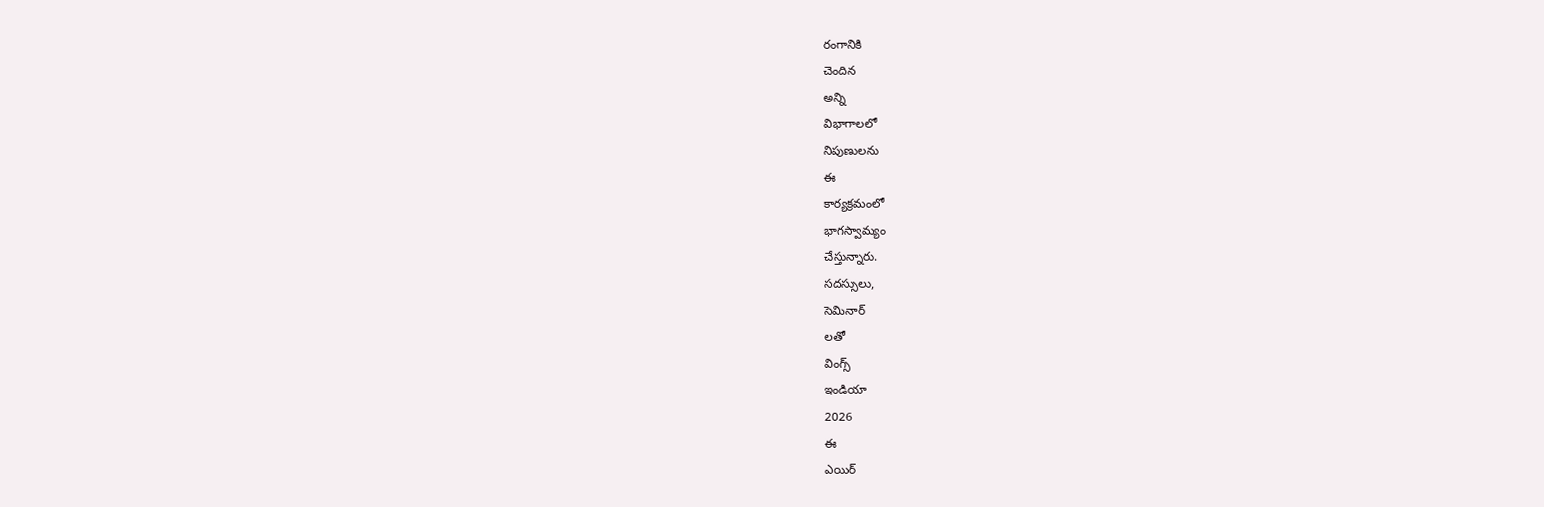రంగానికి
చెందిన
అన్ని
విభాగాలలో
నిపుణులను
ఈ
కార్యక్రమంలో
భాగస్వామ్యం
చేస్తున్నారు.
సదస్సులు,
సెమినార్
లతో
వింగ్స్
ఇండియా
2026
ఈ
ఎయిర్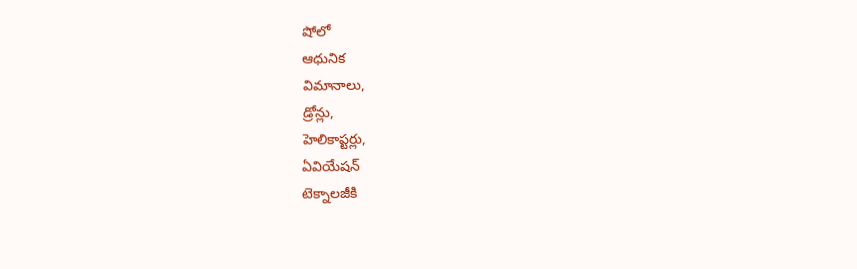షోలో
ఆధునిక
విమానాలు,
డ్రోన్లు,
హెలికాప్టర్లు,
ఏవియేషన్
టెక్నాలజీకి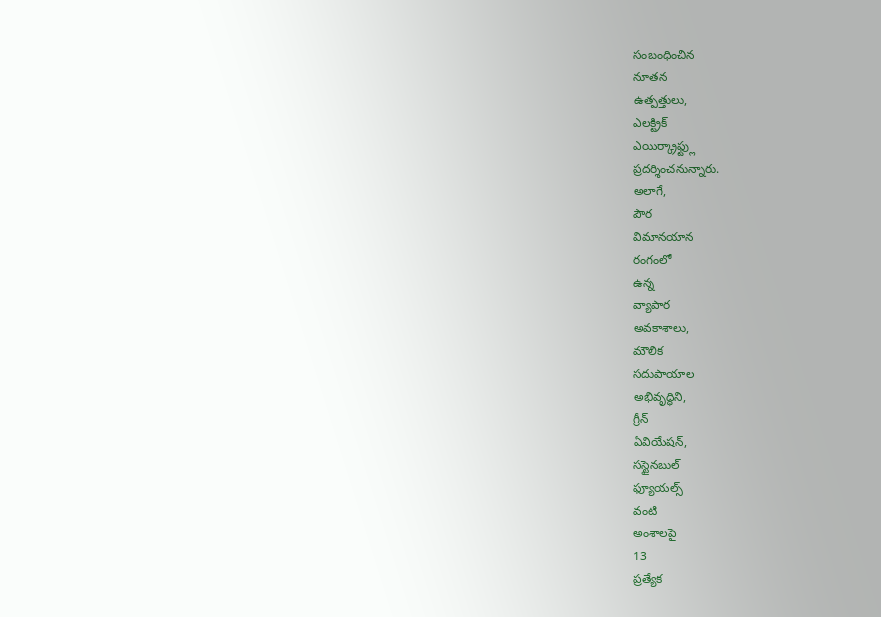సంబంధించిన
నూతన
ఉత్పత్తులు,
ఎలక్ట్రిక్
ఎయిర్క్రాఫ్ట్లు
ప్రదర్శించనున్నారు.
అలాగే,
పౌర
విమానయాన
రంగంలో
ఉన్న
వ్యాపార
అవకాశాలు,
మౌలిక
సదుపాయాల
అభివృద్ధిని,
గ్రీన్
ఏవియేషన్,
సస్టైనబుల్
ఫ్యూయల్స్
వంటి
అంశాలపై
13
ప్రత్యేక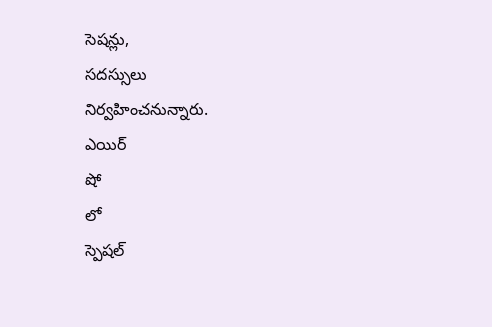సెషన్లు,
సదస్సులు
నిర్వహించనున్నారు.
ఎయిర్
షో
లో
స్పెషల్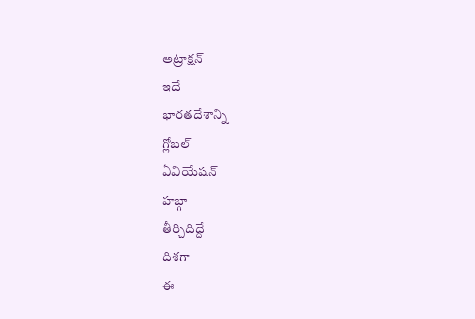అట్రాక్షన్
ఇదే
భారతదేశాన్ని
గ్లోబల్
ఏవియేషన్
హబ్గా
తీర్చిదిద్దే
దిశగా
ఈ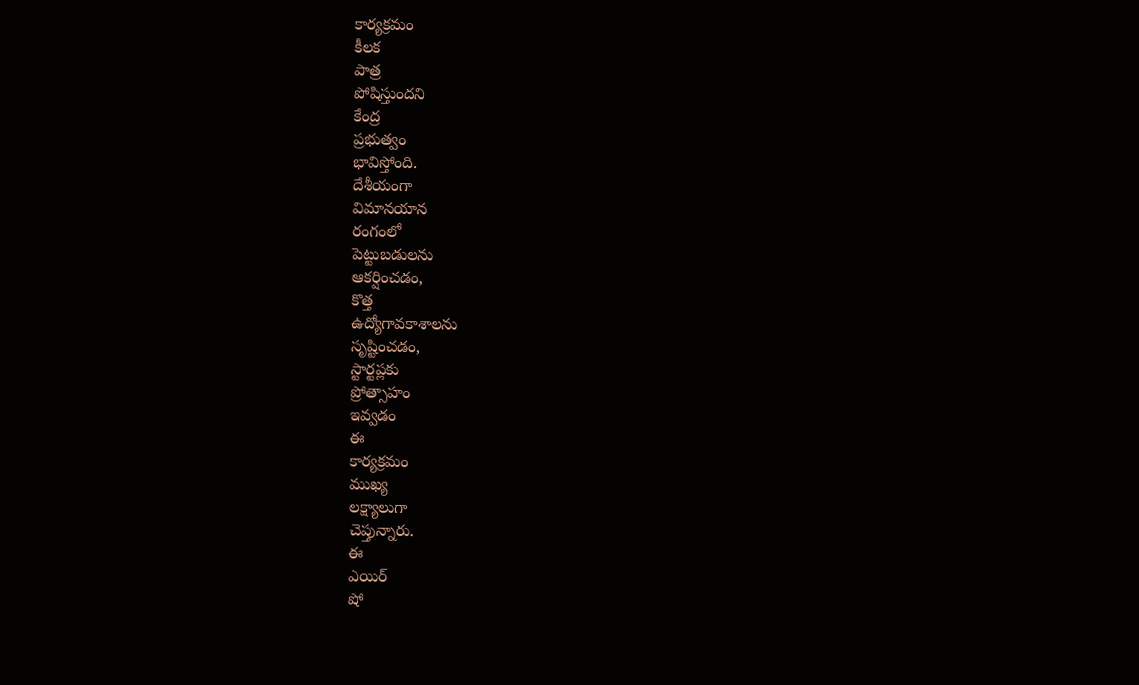కార్యక్రమం
కీలక
పాత్ర
పోషిస్తుందని
కేంద్ర
ప్రభుత్వం
భావిస్తోంది.
దేశీయంగా
విమానయాన
రంగంలో
పెట్టుబడులను
ఆకర్షించడం,
కొత్త
ఉద్యోగావకాశాలను
సృష్టించడం,
స్టార్టప్లకు
ప్రోత్సాహం
ఇవ్వడం
ఈ
కార్యక్రమం
ముఖ్య
లక్ష్యాలుగా
చెప్తున్నారు.
ఈ
ఎయిర్
షో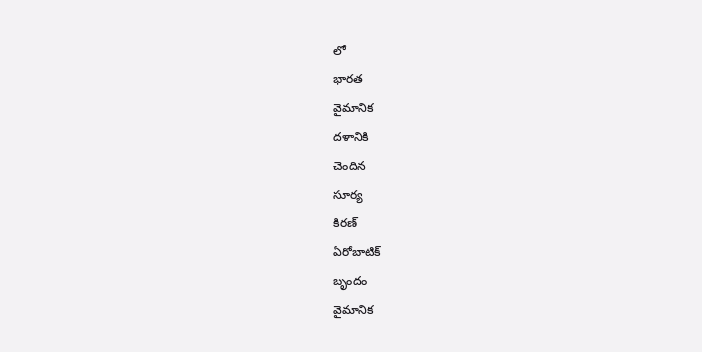లో
భారత
వైమానిక
దళానికి
చెందిన
సూర్య
కిరణ్
ఏరోబాటిక్
బృందం
వైమానిక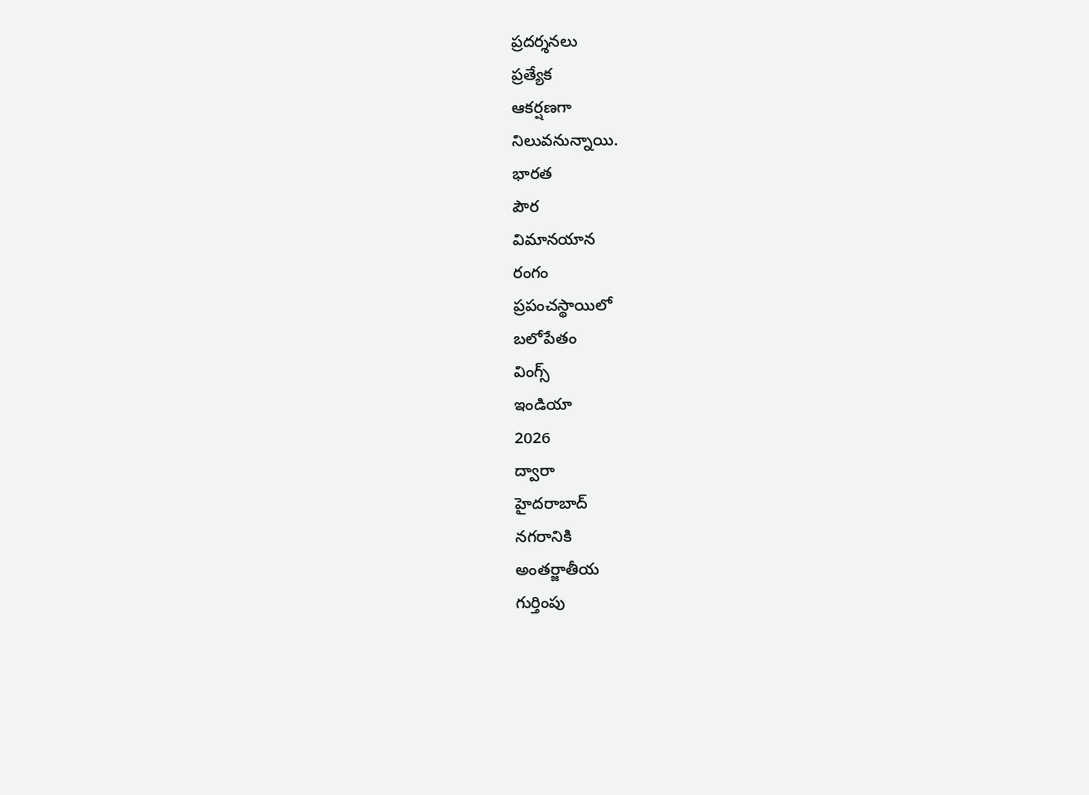ప్రదర్శనలు
ప్రత్యేక
ఆకర్షణగా
నిలువనున్నాయి.
భారత
పౌర
విమానయాన
రంగం
ప్రపంచస్థాయిలో
బలోపేతం
వింగ్స్
ఇండియా
2026
ద్వారా
హైదరాబాద్
నగరానికి
అంతర్జాతీయ
గుర్తింపు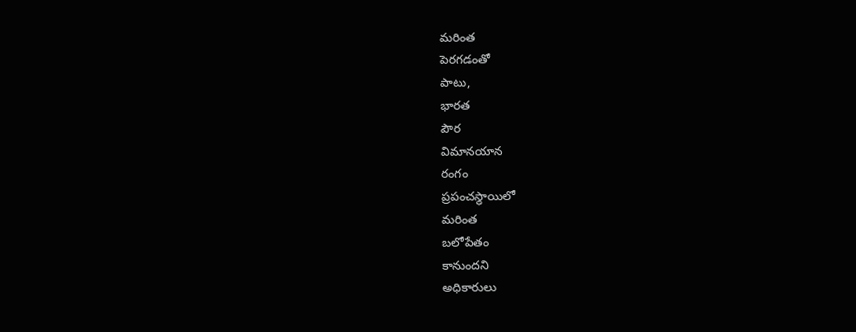మరింత
పెరగడంతో
పాటు,
భారత
పౌర
విమానయాన
రంగం
ప్రపంచస్థాయిలో
మరింత
బలోపేతం
కానుందని
అధికారులు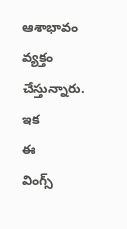ఆశాభావం
వ్యక్తం
చేస్తున్నారు.
ఇక
ఈ
వింగ్స్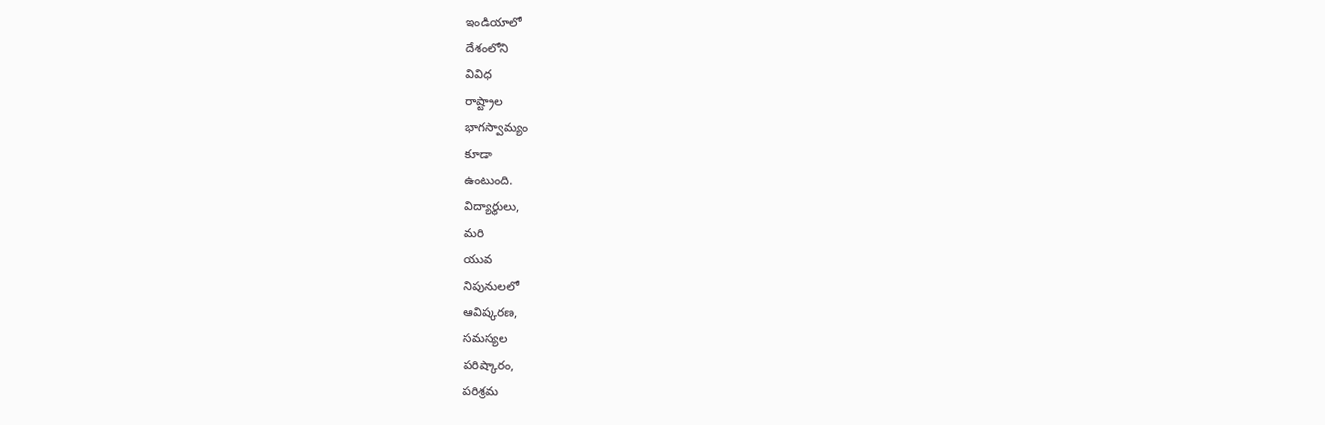ఇండియాలో
దేశంలోని
వివిధ
రాష్ట్రాల
భాగస్వామ్యం
కూడా
ఉంటుంది.
విద్యార్థులు,
మరి
యువ
నిపునులలో
ఆవిష్కరణ,
సమస్యల
పరిష్కారం,
పరిశ్రమ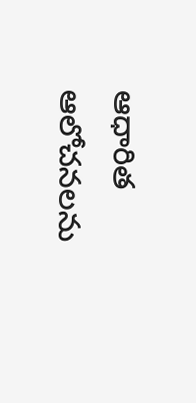ఆధారిత
ఆలోచనలను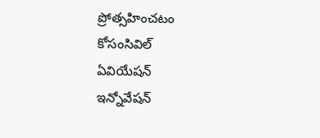ప్రోత్సహించటం
కోసంసివిల్
ఏవియేషన్
ఇన్నోవేషన్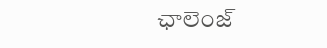ఛాలెంజ్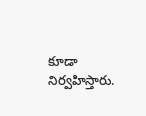కూడా
నిర్వహిస్తారు.